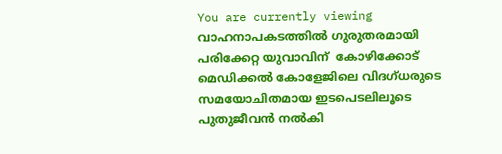You are currently viewing വാഹനാപകടത്തിൽ ഗുരുതരമായി പരിക്കേറ്റ യുവാവിന്  കോഴിക്കോട് മെഡിക്കൽ കോളേജിലെ വിദഗ്ധരുടെ സമയോചിതമായ ഇടപെടലിലൂടെ പുതുജീവൻ നൽകി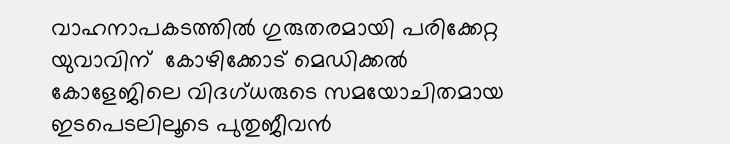വാഹനാപകടത്തിൽ ഗുരുതരമായി പരിക്കേറ്റ യുവാവിന്  കോഴിക്കോട് മെഡിക്കൽ കോളേജിലെ വിദഗ്ധരുടെ സമയോചിതമായ ഇടപെടലിലൂടെ പുതുജീവൻ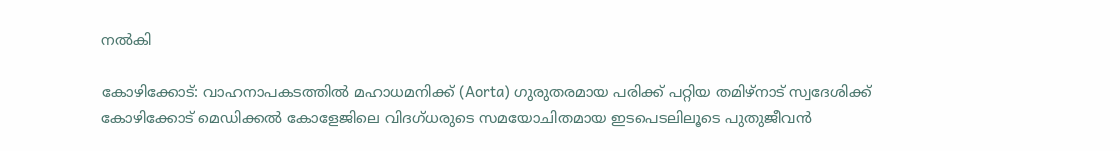നൽകി

കോഴിക്കോട്: വാഹനാപകടത്തിൽ മഹാധമനിക്ക് (Aorta) ഗുരുതരമായ പരിക്ക് പറ്റിയ തമിഴ്നാട് സ്വദേശിക്ക് കോഴിക്കോട് മെഡിക്കൽ കോളേജിലെ വിദഗ്ധരുടെ സമയോചിതമായ ഇടപെടലിലൂടെ പുതുജീവൻ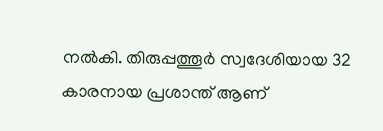നൽകി. തിരുപ്പത്തൂർ സ്വദേശിയായ 32 കാരനായ പ്രശാന്ത് ആണ്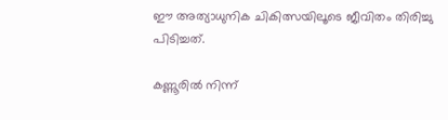ഈ അത്യാധുനിക ചികിത്സയിലൂടെ ജീവിതം തിരിച്ചു പിടിച്ചത്.

കണ്ണൂരിൽ നിന്ന്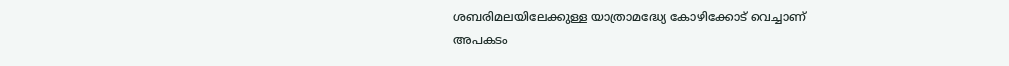ശബരിമലയിലേക്കുള്ള യാത്രാമദ്ധ്യേ കോഴിക്കോട് വെച്ചാണ് അപകടം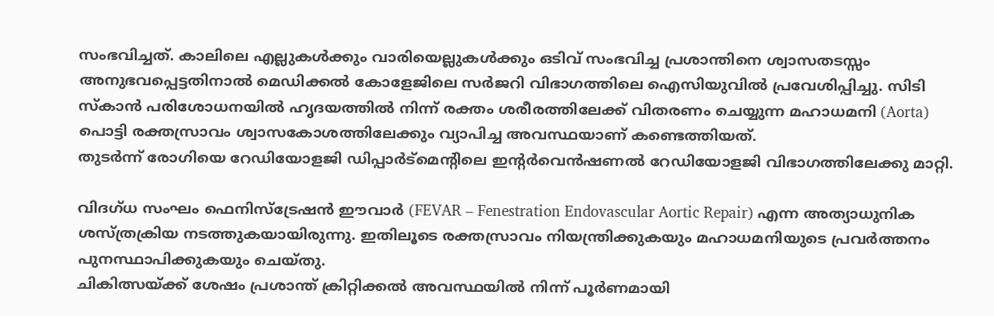സംഭവിച്ചത്. കാലിലെ എല്ലുകൾക്കും വാരിയെല്ലുകൾക്കും ഒടിവ് സംഭവിച്ച പ്രശാന്തിനെ ശ്വാസതടസ്സം അനുഭവപ്പെട്ടതിനാൽ മെഡിക്കൽ കോളേജിലെ സർജറി വിഭാഗത്തിലെ ഐസിയുവിൽ പ്രവേശിപ്പിച്ചു. സിടി സ്കാൻ പരിശോധനയിൽ ഹൃദയത്തിൽ നിന്ന് രക്തം ശരീരത്തിലേക്ക് വിതരണം ചെയ്യുന്ന മഹാധമനി (Aorta) പൊട്ടി രക്തസ്രാവം ശ്വാസകോശത്തിലേക്കും വ്യാപിച്ച അവസ്ഥയാണ് കണ്ടെത്തിയത്.
തുടർന്ന് രോഗിയെ റേഡിയോളജി ഡിപ്പാർട്മെന്റിലെ ഇന്റർവെൻഷണൽ റേഡിയോളജി വിഭാഗത്തിലേക്കു മാറ്റി.

വിദഗ്ധ സംഘം ഫെനിസ്ട്രേഷൻ ഈവാർ (FEVAR – Fenestration Endovascular Aortic Repair) എന്ന അത്യാധുനിക ശസ്ത്രക്രിയ നടത്തുകയായിരുന്നു. ഇതിലൂടെ രക്തസ്രാവം നിയന്ത്രിക്കുകയും മഹാധമനിയുടെ പ്രവർത്തനം പുനസ്ഥാപിക്കുകയും ചെയ്തു.
ചികിത്സയ്ക്ക് ശേഷം പ്രശാന്ത് ക്രിറ്റിക്കൽ അവസ്ഥയിൽ നിന്ന് പൂർണമായി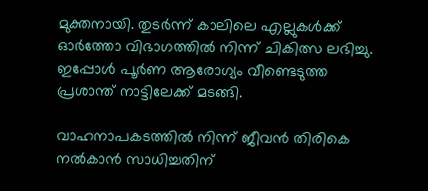മുക്തനായി. തുടർന്ന് കാലിലെ എല്ലുകൾക്ക് ഓർത്തോ വിഭാഗത്തിൽ നിന്ന് ചികിത്സ ലഭിച്ചു. ഇപ്പോൾ പൂർണ ആരോഗ്യം വീണ്ടെടുത്ത പ്രശാന്ത് നാട്ടിലേക്ക് മടങ്ങി.

വാഹനാപകടത്തിൽ നിന്ന് ജീവൻ തിരികെ നൽകാൻ സാധിച്ചതിന്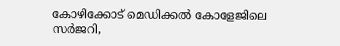കോഴിക്കോട് മെഡിക്കൽ കോളേജിലെ സർജറി,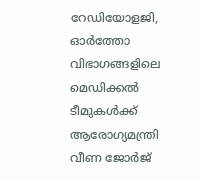റേഡിയോളജി, ഓർത്തോ വിഭാഗങ്ങളിലെ മെഡിക്കൽ ടീമുകൾക്ക് ആരോഗ്യമന്ത്രി വീണ ജോർജ്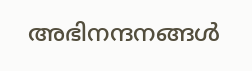അഭിനന്ദനങ്ങൾ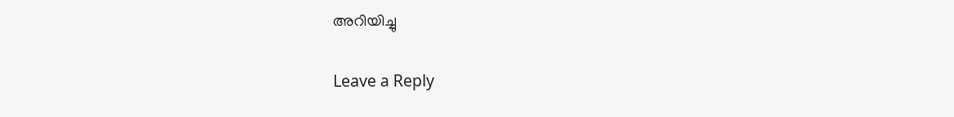അറിയിച്ചു

Leave a Reply